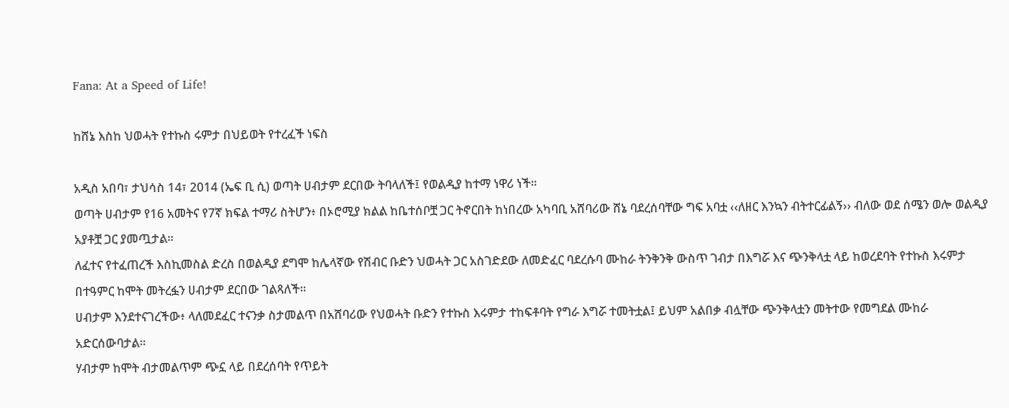Fana: At a Speed of Life!

ከሸኔ እስከ ህወሓት የተኩስ ሩምታ በህይወት የተረፈች ነፍስ

አዲስ አበባ፣ ታህሳስ 14፣ 2014 (ኤፍ ቢ ሲ) ወጣት ሀብታም ደርበው ትባላለች፤ የወልዲያ ከተማ ነዋሪ ነች፡፡
ወጣት ሀብታም የ16 አመትና የ7ኛ ክፍል ተማሪ ስትሆን፥ በኦሮሚያ ክልል ከቤተሰቦቿ ጋር ትኖርበት ከነበረው አካባቢ አሸባሪው ሸኔ ባደረሰባቸው ግፍ አባቷ ‹‹ለዘር እንኳን ብትተርፊልኝ›› ብለው ወደ ሰሜን ወሎ ወልዲያ አያቶቿ ጋር ያመጧታል፡፡
ለፈተና የተፈጠረች እስኪመስል ድረስ በወልዲያ ደግሞ ከሌላኛው የሽብር ቡድን ህወሓት ጋር አስገድደው ለመድፈር ባደረሱባ ሙከራ ትንቅንቅ ውስጥ ገብታ በእግሯ እና ጭንቅላቷ ላይ ከወረደባት የተኩስ እሩምታ በተዓምር ከሞት መትረፏን ሀብታም ደርበው ገልጻለች፡፡
ሀብታም እንደተናገረችው፥ ላለመደፈር ተናንቃ ስታመልጥ በአሸባሪው የህወሓት ቡድን የተኩስ እሩምታ ተከፍቶባት የግራ እግሯ ተመትቷል፤ ይህም አልበቃ ብሏቸው ጭንቅላቷን መትተው የመግደል ሙከራ አድርሰውባታል።
ሃብታም ከሞት ብታመልጥም ጭኗ ላይ በደረሰባት የጥይት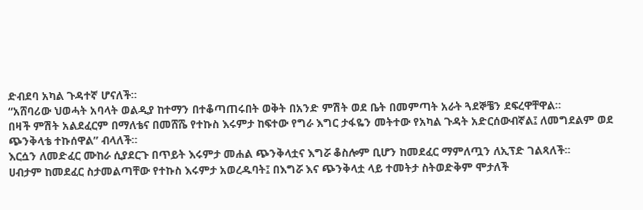ድብደባ አካል ጉዳተኛ ሆናለች።
“አሸባሪው ህወሓት አባላት ወልዲያ ከተማን በተቆጣጠሩበት ወቅት በአንድ ምሽት ወደ ቤት በመምጣት አራት ጓደኞቼን ደፍረዋቸዋል።
በዛች ምሽት አልደፈርም በማለቴና በመሸሼ የተኩስ እሩምታ ከፍተው የግራ እግር ታፋዬን መትተው የአካል ጉዳት አድርሰውብኛል፤ ለመግደልም ወደ ጭንቅላቴ ተኩሰዋል” ብላለች።
እርሷን ለመድፈር ሙከራ ሲያደርጉ በጥይት እሩምታ መሐል ጭንቅላቷና እግሯ ቆስሎም ቢሆን ከመደፈር ማምለጧን ለኢፕድ ገልጻለች፡፡
ሀብታም ከመደፈር ስታመልጣቸው የተኩስ እሩምታ አወረዱባት፤ በእግሯ እና ጭንቅላቷ ላይ ተመትታ ስትወድቅም ሞታለች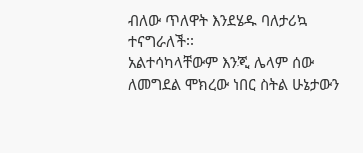ብለው ጥለዋት እንደሄዱ ባለታሪኳ ተናግራለች፡፡
አልተሳካላቸውም እንጂ ሌላም ሰው ለመግደል ሞክረው ነበር ስትል ሁኔታውን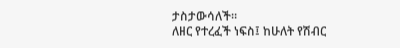ታስታውሳለች።
ለዘር የተረፈች ነፍስ፤ ከሁለት የሽብር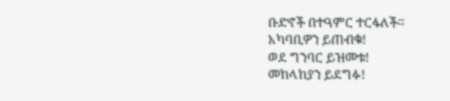ቡድኖች በተዓምር ተርፋለች።
አካባቢዎን ይጠብቁ!
ወደ ግንባር ይዝመቱ!
መከላከያን ይደግፉ!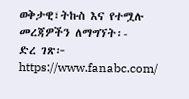ወቅታዊ፣ትኩስ እና የተሟሉ መረጃዎችን ለማግኘት፡-
ድረ ገጽ፦ https://www.fanabc.com/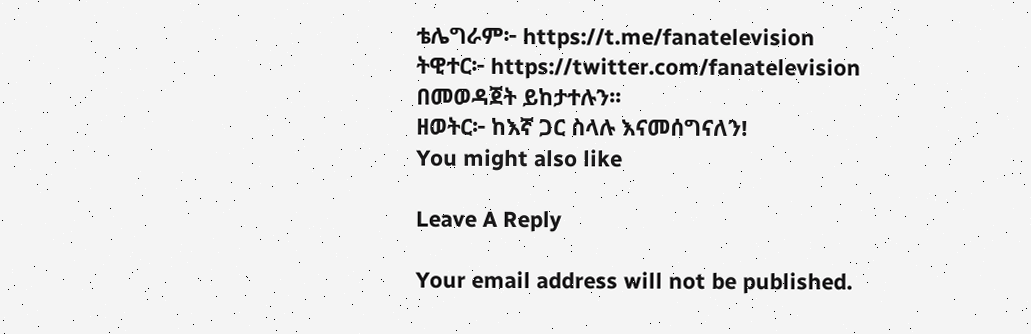ቴሌግራም፦ https://t.me/fanatelevision
ትዊተር፦ https://twitter.com/fanatelevision በመወዳጀት ይከታተሉን፡፡
ዘወትር፦ ከእኛ ጋር ስላሉ እናመሰግናለን!
You might also like

Leave A Reply

Your email address will not be published.